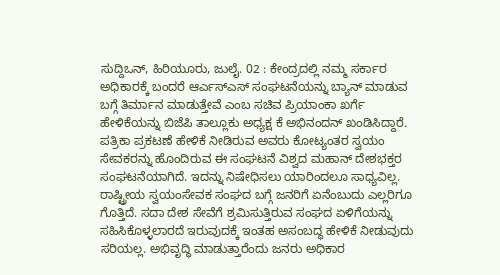ಸುದ್ದಿಒನ್, ಹಿರಿಯೂರು, ಜುಲೈ. 02 : ಕೇಂದ್ರದಲ್ಲಿ ನಮ್ಮ ಸರ್ಕಾರ ಅಧಿಕಾರಕ್ಕೆ ಬಂದರೆ ಆರ್ಎಸ್ಎಸ್ ಸಂಘಟನೆಯನ್ನು ಬ್ಯಾನ್ ಮಾಡುವ ಬಗ್ಗೆ ತಿರ್ಮಾನ ಮಾಡುತ್ತೇವೆ ಎಂಬ ಸಚಿವ ಪ್ರಿಯಾಂಕಾ ಖರ್ಗೆ ಹೇಳಿಕೆಯನ್ನು ಬಿಜೆಪಿ ತಾಲ್ಲೂಕು ಅಧ್ಯಕ್ಷ ಕೆ ಅಭಿನಂದನ್ ಖಂಡಿಸಿದ್ದಾರೆ.
ಪತ್ರಿಕಾ ಪ್ರಕಟಣೆ ಹೇಳಿಕೆ ನೀಡಿರುವ ಅವರು ಕೋಟ್ಯಂತರ ಸ್ವಯಂ ಸೇವಕರನ್ನು ಹೊಂದಿರುವ ಈ ಸಂಘಟನೆ ವಿಶ್ವದ ಮಹಾನ್ ದೇಶಭಕ್ತರ ಸಂಘಟನೆಯಾಗಿದೆ. ಇದನ್ನು ನಿಷೇಧಿಸಲು ಯಾರಿಂದಲೂ ಸಾಧ್ಯವಿಲ್ಲ. ರಾಷ್ಟ್ರೀಯ ಸ್ವಯಂಸೇವಕ ಸಂಘದ ಬಗ್ಗೆ ಜನರಿಗೆ ಏನೆಂಬುದು ಎಲ್ಲರಿಗೂ ಗೊತ್ತಿದೆ. ಸದಾ ದೇಶ ಸೇವೆಗೆ ಶ್ರಮಿಸುತ್ತಿರುವ ಸಂಘದ ಏಳಿಗೆಯನ್ನು ಸಹಿಸಿಕೊಳ್ಳಲಾರದೆ ಇರುವುದಕ್ಕೆ ಇಂತಹ ಅಸಂಬದ್ಧ ಹೇಳಿಕೆ ನೀಡುವುದು ಸರಿಯಲ್ಲ. ಅಭಿವೃದ್ಧಿ ಮಾಡುತ್ತಾರೆಂದು ಜನರು ಅಧಿಕಾರ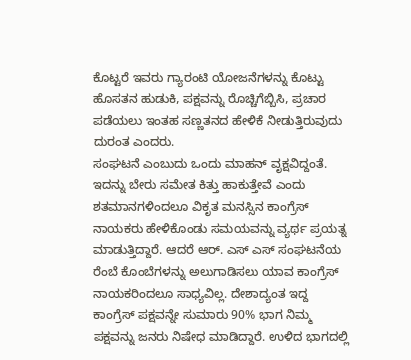ಕೊಟ್ಟರೆ ಇವರು ಗ್ಯಾರಂಟಿ ಯೋಜನೆಗಳನ್ನು ಕೊಟ್ಟು ಹೊಸತನ ಹುಡುಕಿ, ಪಕ್ಷವನ್ನು ರೊಚ್ಚಿಗೆಬ್ಬಿಸಿ, ಪ್ರಚಾರ ಪಡೆಯಲು ಇಂತಹ ಸಣ್ಣತನದ ಹೇಳಿಕೆ ನೀಡುತ್ತಿರುವುದು ದುರಂತ ಎಂದರು.
ಸಂಘಟನೆ ಎಂಬುದು ಒಂದು ಮಾಹನ್ ವೃಕ್ಷವಿದ್ದಂತೆ. ಇದನ್ನು ಬೇರು ಸಮೇತ ಕಿತ್ತು ಹಾಕುತ್ತೇವೆ ಎಂದು ಶತಮಾನಗಳಿಂದಲೂ ವಿಕೃತ ಮನಸ್ಸಿನ ಕಾಂಗ್ರೆಸ್ ನಾಯಕರು ಹೇಳಿಕೊಂಡು ಸಮಯವನ್ನು ವ್ಯರ್ಥ ಪ್ರಯತ್ನ ಮಾಡುತ್ತಿದ್ದಾರೆ. ಆದರೆ ಆರ್. ಎಸ್ ಎಸ್ ಸಂಘಟನೆಯ ರೆಂಬೆ ಕೊಂಬೆಗಳನ್ನು ಅಲುಗಾಡಿಸಲು ಯಾವ ಕಾಂಗ್ರೆಸ್ ನಾಯಕರಿಂದಲೂ ಸಾಧ್ಯವಿಲ್ಲ. ದೇಶಾದ್ಯಂತ ಇದ್ದ ಕಾಂಗ್ರೆಸ್ ಪಕ್ಷವನ್ನೇ ಸುಮಾರು 90% ಭಾಗ ನಿಮ್ಮ ಪಕ್ಷವನ್ನು ಜನರು ನಿಷೇಧ ಮಾಡಿದ್ದಾರೆ. ಉಳಿದ ಭಾಗದಲ್ಲಿ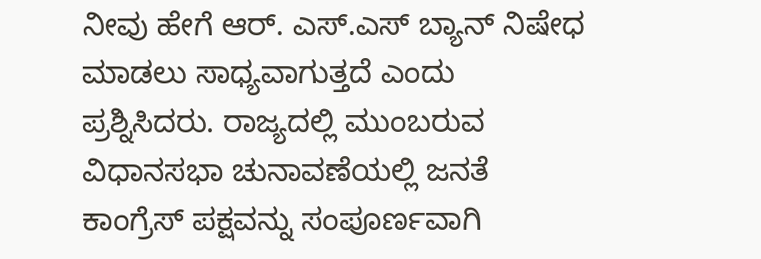ನೀವು ಹೇಗೆ ಆರ್. ಎಸ್.ಎಸ್ ಬ್ಯಾನ್ ನಿಷೇಧ ಮಾಡಲು ಸಾಧ್ಯವಾಗುತ್ತದೆ ಎಂದು ಪ್ರಶ್ನಿಸಿದರು. ರಾಜ್ಯದಲ್ಲಿ ಮುಂಬರುವ ವಿಧಾನಸಭಾ ಚುನಾವಣೆಯಲ್ಲಿ ಜನತೆ ಕಾಂಗ್ರೆಸ್ ಪಕ್ಷವನ್ನು ಸಂಪೂರ್ಣವಾಗಿ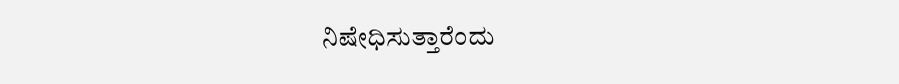ನಿಷೇಧಿಸುತ್ತಾರೆಂದು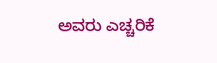ಅವರು ಎಚ್ಚರಿಕೆ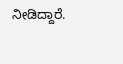ನೀಡಿದ್ದಾರೆ.